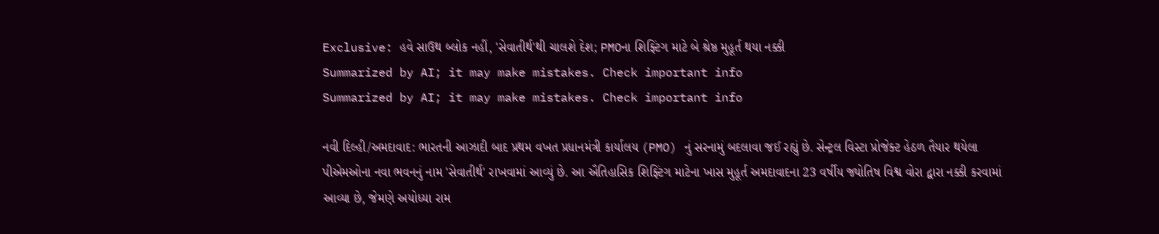Exclusive: હવે સાઉથ બ્લોક નહીં, 'સેવાતીર્થ'થી ચાલશે દેશ; PMOના શિફ્ટિંગ માટે બે શ્રેષ્ઠ મુહૂર્ત થયા નક્કી
Summarized by AI; it may make mistakes. Check important info
Summarized by AI; it may make mistakes. Check important info

નવી દિલ્હી/અમદાવાદ: ભારતની આઝાદી બાદ પ્રથમ વખત પ્રધાનમંત્રી કાર્યાલય (PMO) નું સરનામું બદલાવા જઈ રહ્યું છે. સેન્ટ્રલ વિસ્ટા પ્રોજેક્ટ હેઠળ તૈયાર થયેલા પીએમઓના નવા ભવનનું નામ 'સેવાતીર્થ' રાખવામાં આવ્યું છે. આ ઐતિહાસિક શિફ્ટિંગ માટેના ખાસ મુહૂર્ત અમદાવાદના 23 વર્ષીય જ્યોતિષ વિશ્વ વોરા દ્વારા નક્કી કરવામાં આવ્યા છે, જેમણે અયોધ્યા રામ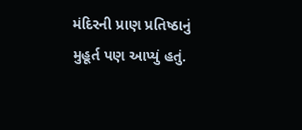મંદિરની પ્રાણ પ્રતિષ્ઠાનું મુહૂર્ત પણ આપ્યું હતું.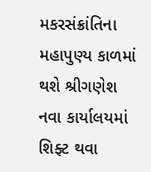મકરસંક્રાંતિના મહાપુણ્ય કાળમાં થશે શ્રીગણેશ
નવા કાર્યાલયમાં શિફ્ટ થવા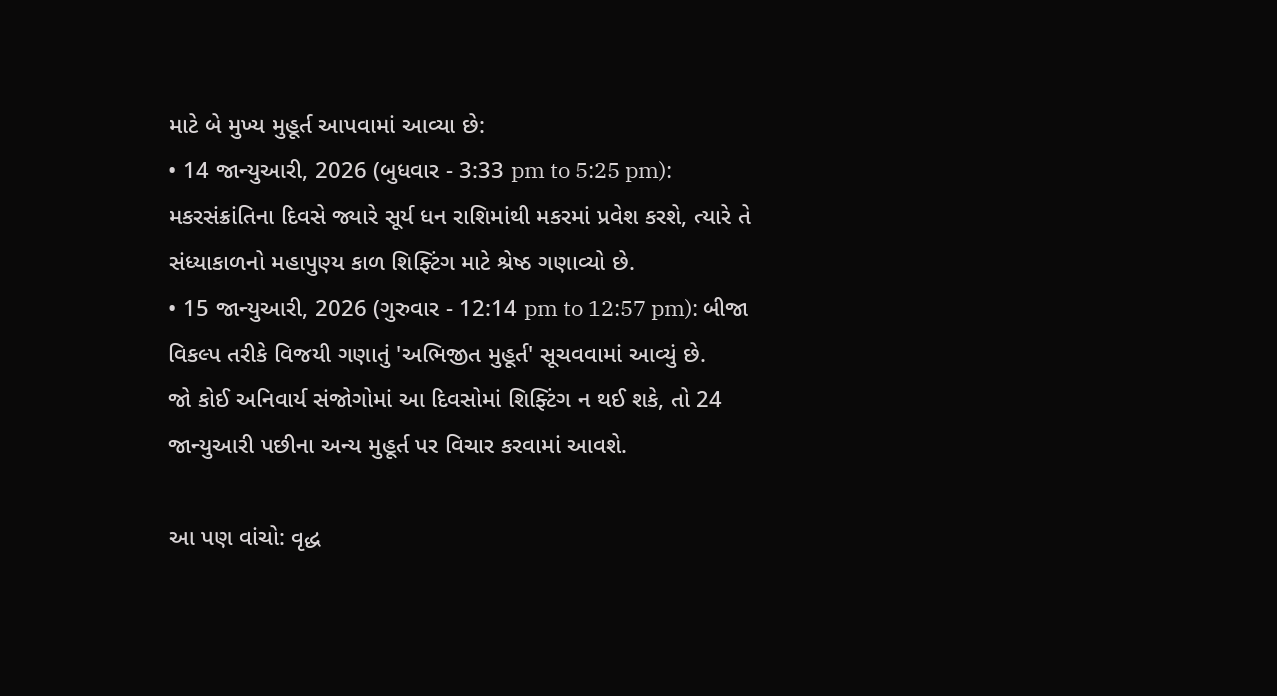માટે બે મુખ્ય મુહૂર્ત આપવામાં આવ્યા છે:
• 14 જાન્યુઆરી, 2026 (બુધવાર - 3:33 pm to 5:25 pm): મકરસંક્રાંતિના દિવસે જ્યારે સૂર્ય ધન રાશિમાંથી મકરમાં પ્રવેશ કરશે, ત્યારે તે સંધ્યાકાળનો મહાપુણ્ય કાળ શિફ્ટિંગ માટે શ્રેષ્ઠ ગણાવ્યો છે.
• 15 જાન્યુઆરી, 2026 (ગુરુવાર - 12:14 pm to 12:57 pm): બીજા વિકલ્પ તરીકે વિજયી ગણાતું 'અભિજીત મુહૂર્ત' સૂચવવામાં આવ્યું છે.
જો કોઈ અનિવાર્ય સંજોગોમાં આ દિવસોમાં શિફ્ટિંગ ન થઈ શકે, તો 24 જાન્યુઆરી પછીના અન્ય મુહૂર્ત પર વિચાર કરવામાં આવશે.

આ પણ વાંચો: વૃદ્ધ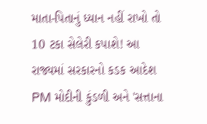માતા-પિતાનું ધ્યાન નહીં રાખો તો 10 ટકા સેલેરી કપાશે! આ રાજ્યમાં સરકારનો કડક આદેશ
PM મોદીની કુંડળી અને 'સત્તાના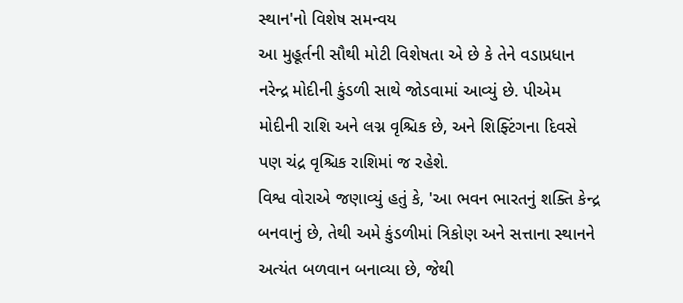સ્થાન'નો વિશેષ સમન્વય
આ મુહૂર્તની સૌથી મોટી વિશેષતા એ છે કે તેને વડાપ્રધાન નરેન્દ્ર મોદીની કુંડળી સાથે જોડવામાં આવ્યું છે. પીએમ મોદીની રાશિ અને લગ્ન વૃશ્ચિક છે, અને શિફ્ટિંગના દિવસે પણ ચંદ્ર વૃશ્ચિક રાશિમાં જ રહેશે.
વિશ્વ વોરાએ જણાવ્યું હતું કે, 'આ ભવન ભારતનું શક્તિ કેન્દ્ર બનવાનું છે, તેથી અમે કુંડળીમાં ત્રિકોણ અને સત્તાના સ્થાનને અત્યંત બળવાન બનાવ્યા છે, જેથી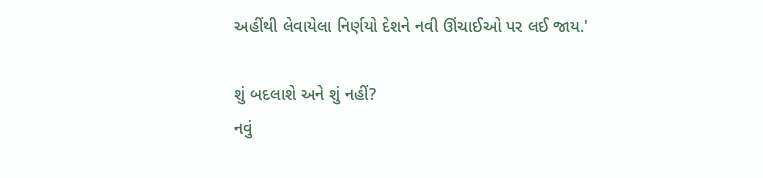અહીંથી લેવાયેલા નિર્ણયો દેશને નવી ઊંચાઈઓ પર લઈ જાય.'

શું બદલાશે અને શું નહીં?
નવું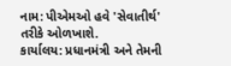નામ: પીએમઓ હવે 'સેવાતીર્થ' તરીકે ઓળખાશે.
કાર્યાલય: પ્રધાનમંત્રી અને તેમની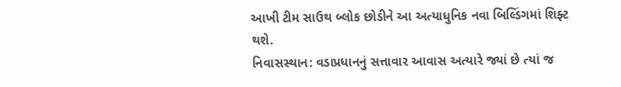આખી ટીમ સાઉથ બ્લોક છોડીને આ અત્યાધુનિક નવા બિલ્ડિંગમાં શિફ્ટ થશે.
નિવાસસ્થાન: વડાપ્રધાનનું સત્તાવાર આવાસ અત્યારે જ્યાં છે ત્યાં જ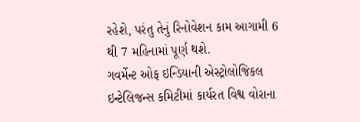રહેશે, પરંતુ તેનું રિનોવેશન કામ આગામી 6 થી 7 મહિનામાં પૂર્ણ થશે.
ગવર્મેન્ટ ઓફ ઇન્ડિયાની એસ્ટ્રોલોજિકલ ઇન્ટેલિજન્સ કમિટીમાં કાર્યરત વિશ્વ વોરાના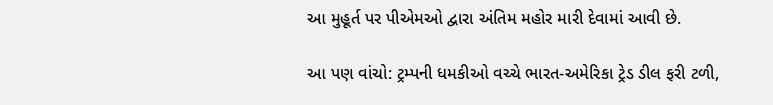આ મુહૂર્ત પર પીએમઓ દ્વારા અંતિમ મહોર મારી દેવામાં આવી છે.

આ પણ વાંચો: ટ્રમ્પની ધમકીઓ વચ્ચે ભારત-અમેરિકા ટ્રેડ ડીલ ફરી ટળી,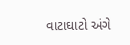વાટાઘાટો અંગે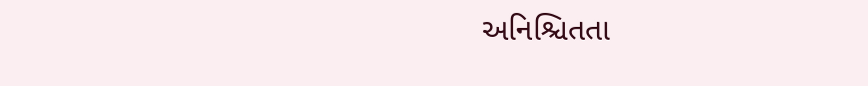અનિશ્ચિતતા